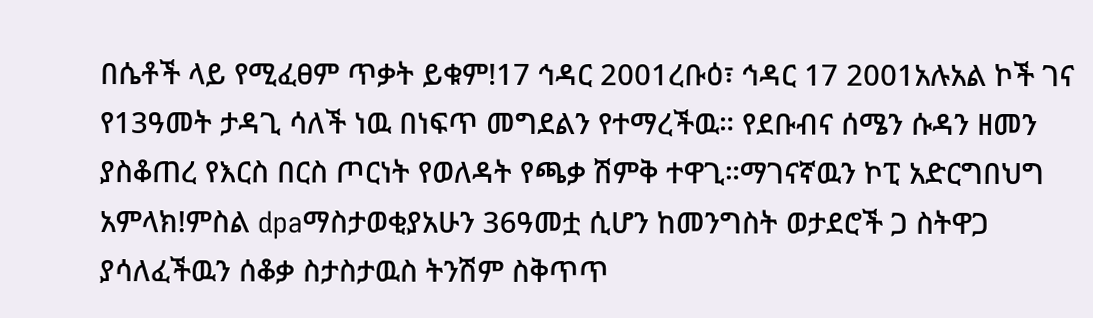በሴቶች ላይ የሚፈፀም ጥቃት ይቁም!17 ኅዳር 2001ረቡዕ፣ ኅዳር 17 2001አሉአል ኮች ገና የ13ዓመት ታዳጊ ሳለች ነዉ በነፍጥ መግደልን የተማረችዉ። የደቡብና ሰሜን ሱዳን ዘመን ያስቆጠረ የእርስ በርስ ጦርነት የወለዳት የጫቃ ሽምቅ ተዋጊ።ማገናኛዉን ኮፒ አድርግበህግ አምላክ!ምስል dpaማስታወቂያአሁን 36ዓመቷ ሲሆን ከመንግስት ወታደሮች ጋ ስትዋጋ ያሳለፈችዉን ሰቆቃ ስታስታዉስ ትንሽም ስቅጥጥ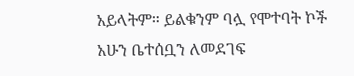አይላትም። ይልቁንም ባሏ የሞተባት ኮች አሁን ቤተሰቧን ለመደገፍ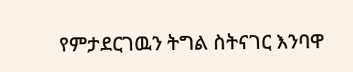የምታደርገዉን ትግል ስትናገር እንባዋ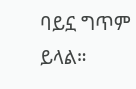ባይኗ ግጥም ይላል።